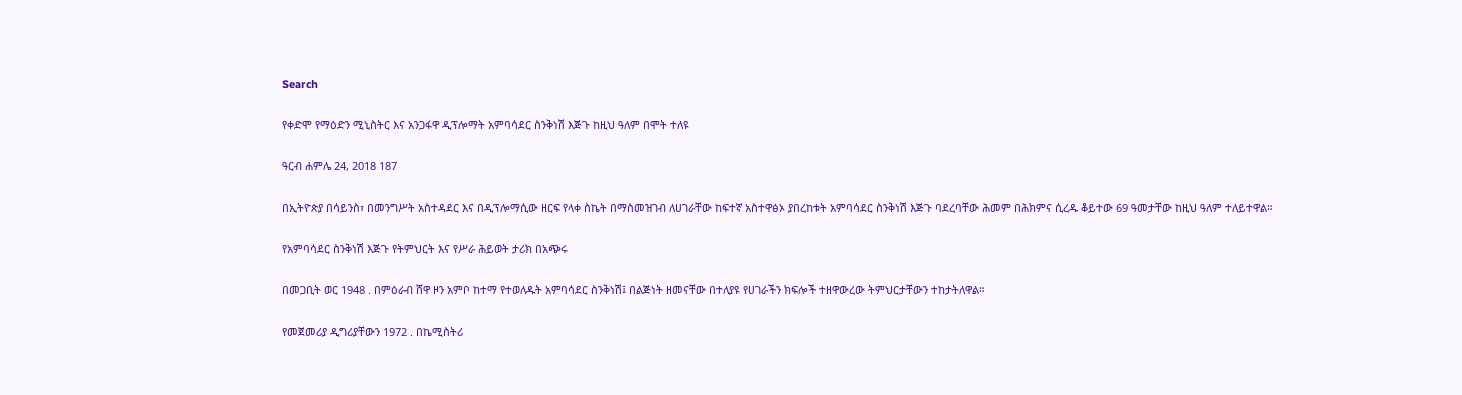Search

የቀድሞ የማዕድን ሚኒስትር እና አንጋፋዋ ዲፕሎማት አምባሳደር ስንቅነሽ እጅጉ ከዚህ ዓለም በሞት ተለዩ

ዓርብ ሐምሌ 24, 2018 187

በኢትዮጵያ በሳይንስ፣ በመንግሥት አስተዳደር እና በዲፕሎማሲው ዘርፍ የላቀ ስኬት በማስመዝገብ ለሀገራቸው ከፍተኛ አስተዋፅኦ ያበረከቱት አምባሳደር ስንቅነሽ እጅጉ ባደረባቸው ሕመም በሕክምና ሲረዱ ቆይተው 69 ዓመታቸው ከዚህ ዓለም ተለይተዋል።

የአምባሳደር ስንቅነሽ እጅጉ የትምህርት እና የሥራ ሕይወት ታሪክ በአጭሩ

በመጋቢት ወር 1948 . በምዕራብ ሸዋ ዞን አምቦ ከተማ የተወለዱት አምባሳደር ስንቅነሽ፤ በልጅነት ዘመናቸው በተለያዩ የሀገራችን ክፍሎች ተዘዋውረው ትምህርታቸውን ተከታትለዋል።

የመጀመሪያ ዲግሪያቸውን 1972 . በኬሚስትሪ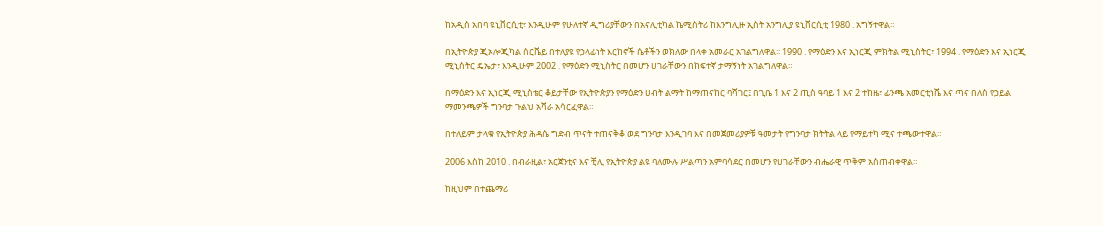ከአዲስ አበባ ዩኒቨርሲቲ፣ እንዲሁም የሁለተኛ ዲግሪያቸውን በአናሊቲካል ኬሚስትሪ ከእንግሊዙ ኢስት አንግሊያ ዩኒቨርሲቲ 1980 . አግኝተዋል።

በኢትዮጵያ ጂኦሎጂካል ሰርቬይ በተለያዩ የኃላፊነት እርከኖች ሴቶችን ወክለው በላቀ አመራር አገልግለዋል፡፡ 1990 . የማዕድን እና ኢነርጂ ምክትል ሚኒስትር፣ 1994 . የማዕድን እና ኢነርጂ ሚኒስትር ዴኤታ፣ እንዲሁም 2002 . የማዕድን ሚኒስትር በመሆን ሀገራቸውን በከፍተኛ ታማኝነት አገልግለዋል።

በማዕድን እና ኢነርጂ ሚኒስቴር ቆይታቸው የኢትዮጵያን የማዕድን ሀብት ልማት ከማጠናከር ባሻገር፤ በጊቤ 1 እና 2 ጢስ ዓባይ 1 እና 2 ተከዜ፣ ፊንጫ አመርቲነሼ እና ጣና በለስ የኃይል ማመንጫዎች ግንባታ ጉልህ አሻራ አሳርፈዋል።

በተለይም ታላቁ የኢትዮጵያ ሕዳሴ ግድብ ጥናት ተጠናቅቆ ወደ ግንባታ እንዲገባ እና በመጀመሪያዎቹ ዓመታት የግንባታ ክትትል ላይ የማይተካ ሚና ተጫውተዋል።

2006 እስከ 2010 . በብራዚል፣ አርጀንቲና እና ቺሊ የኢትዮጵያ ልዩ ባለሙሉ ሥልጣን አምባሳደር በመሆን የሀገራቸውን ብሔራዊ ጥቅም አስጠብቀዋል።

ከዚህም በተጨማሪ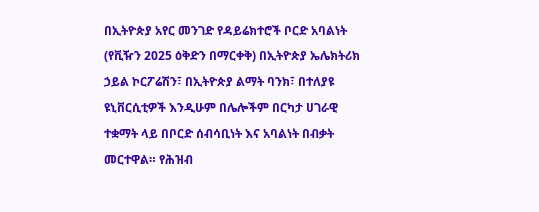በኢትዮጵያ አየር መንገድ የዳይሬክተሮች ቦርድ አባልነት (የቪዥን 2025 ዕቅድን በማርቀቅ) በኢትዮጵያ ኤሌክትሪክ ኃይል ኮርፖሬሽን፣ በኢትዮጵያ ልማት ባንክ፣ በተለያዩ ዩኒቨርሲቲዎች እንዲሁም በሌሎችም በርካታ ሀገራዊ ተቋማት ላይ በቦርድ ሰብሳቢነት እና አባልነት በብቃት መርተዋል። የሕዝብ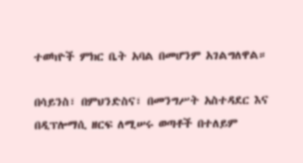ተወካዮች ምክር ቤት አባል በመሆንም አገልግለዋል።

በሳይንስ፣ በምህንድስና፣ በመንግሥት አስተዳደር እና በዲፕሎማሲ ዘርፍ ለሚሠሩ ወጣቶች በተለይም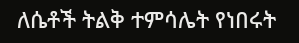ለሴቶች ትልቅ ተምሳሌት የነበሩት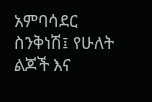አምባሳደር ስንቅነሽ፤ የሁለት ልጆች እና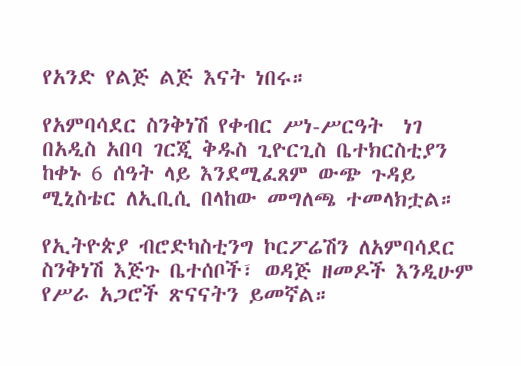የአንድ የልጅ ልጅ እናት ነበሩ።

የአምባሳደር ስንቅነሽ የቀብር ሥነ-ሥርዓት  ነገ በአዲስ አበባ ገርጂ ቅዱስ ጊዮርጊስ ቤተክርስቲያን ከቀኑ 6 ሰዓት ላይ እንደሚፈጸም ውጭ ጉዳይ ሚኒስቴር ለኢቢሲ በላከው መግለጫ ተመላክቷል።

የኢትዮጵያ ብሮድካስቲንግ ኮርፖሬሽን ለአምባሳደር ስንቅነሽ እጅጉ ቤተሰቦች፣ ወዳጅ ዘመዶች እንዲሁም የሥራ አጋሮች ጽናናትን ይመኛል።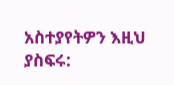አስተያየትዎን እዚህ ያስፍሩ: